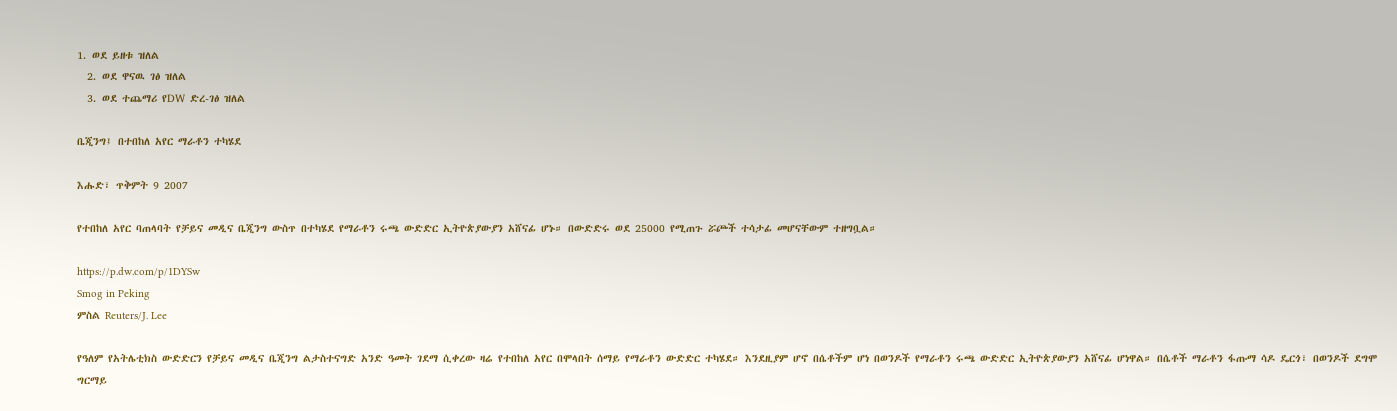1. ወደ ይዘቱ ዝለል
  2. ወደ ዋናዉ ገፅ ዝለል
  3. ወደ ተጨማሪ የDW ድረ-ገፅ ዝለል

ቤጂንግ፤ በተበከለ አየር ማራቶን ተካሄደ

እሑድ፣ ጥቅምት 9 2007

የተበከለ አየር ባጠላባት የቻይና መዲና ቤጂንግ ውስጥ በተካሄደ የማራቶን ሩጫ ውድድር ኢትዮጵያውያን አሸናፊ ሆኑ። በውድድሩ ወደ 25000 የሚጠጉ ሯጮች ተሳታፊ መሆናቸውም ተዘግቧል።

https://p.dw.com/p/1DYSw
Smog in Peking
ምስል Reuters/J. Lee

የዓለም የአትሌቲክስ ውድድርን የቻይና መዲና ቤጂንግ ልታስተናግድ አንድ ዓመት ገደማ ሲቀረው ዛሬ የተበከለ አየር በሞላበት ሰማይ የማራቶን ውድድር ተካሄደ። እንደዚያም ሆኖ በሴቶችም ሆነ በወንዶች የማራቶን ሩጫ ውድድር ኢትዮጵያውያን አሸናፊ ሆነዋል። በሴቶች ማራቶን ፋጡማ ሳዶ ዴርጎ፣ በወንዶች ደግሞ ግርማይ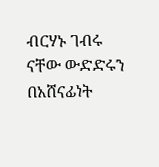ብርሃኑ ገብሩ ናቸው ውድድሩን በአሸናፊነት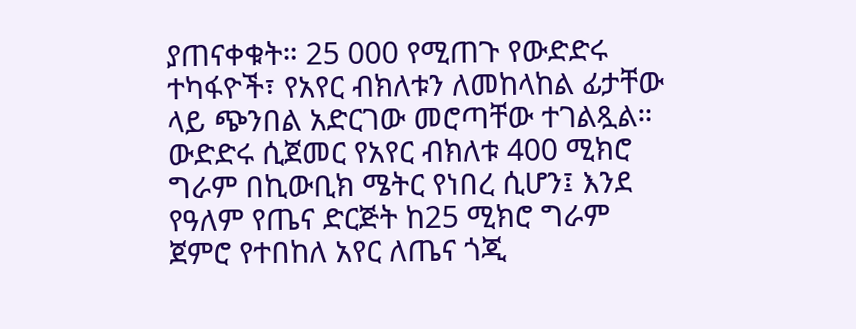ያጠናቀቁት። 25 000 የሚጠጉ የውድድሩ ተካፋዮች፣ የአየር ብክለቱን ለመከላከል ፊታቸው ላይ ጭንበል አድርገው መሮጣቸው ተገልጿል። ውድድሩ ሲጀመር የአየር ብክለቱ 400 ሚክሮ ግራም በኪውቢክ ሜትር የነበረ ሲሆን፤ እንደ የዓለም የጤና ድርጅት ከ25 ሚክሮ ግራም ጀምሮ የተበከለ አየር ለጤና ጎጂ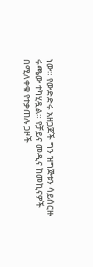ነው። የውድድሩ አዘጋጆች ግን ዝግጅቱን ሳይሰርዙ ሩጫው ተካሂዷል። የቻይና መዲና ከመኪናዎች በሚለቀቁ የተቃጠሉ ጋዞች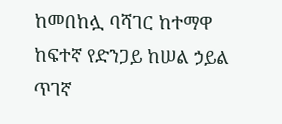ከመበከሏ ባሻገር ከተማዋ ከፍተኛ የድንጋይ ከሠል ኃይል ጥገኛ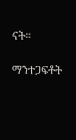ናት።

ማንተጋፍቶት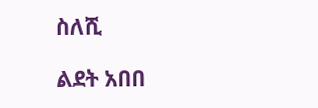ስለሺ

ልደት አበበ